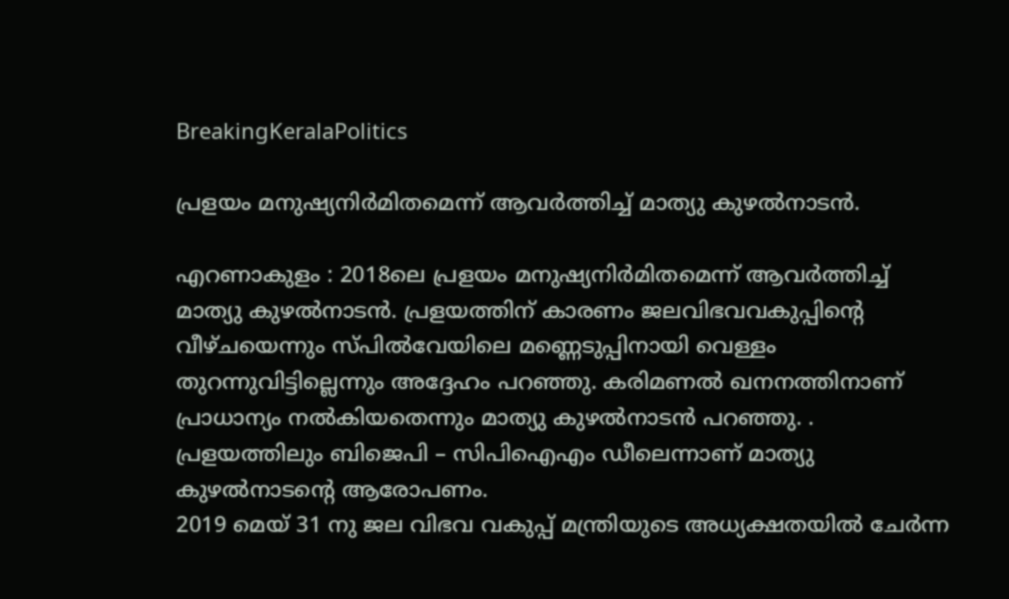BreakingKeralaPolitics

പ്രളയം മനുഷ്യനിര്‍മിതമെന്ന് ആവര്‍ത്തിച്ച് മാത്യു കുഴല്‍നാടന്‍.

എറണാകുളം : 2018ലെ പ്രളയം മനുഷ്യനിര്‍മിതമെന്ന് ആവര്‍ത്തിച്ച് മാത്യു കുഴല്‍നാടന്‍. പ്രളയത്തിന് കാരണം ജലവിഭവവകുപ്പിന്റെ വീഴ്ചയെന്നും സ്പില്‍വേയിലെ മണ്ണെടുപ്പിനായി വെള്ളം തുറന്നുവിട്ടില്ലെന്നും അദ്ദേഹം പറഞ്ഞു. കരിമണല്‍ ഖനനത്തിനാണ് പ്രാധാന്യം നല്‍കിയതെന്നും മാത്യു കുഴല്‍നാടന്‍ പറഞ്ഞു. . പ്രളയത്തിലും ബിജെപി – സിപിഐഎം ഡീലെന്നാണ് മാത്യു കുഴല്‍നാടന്റെ ആരോപണം.
2019 മെയ് 31 നു ജല വിഭവ വകുപ്പ് മന്ത്രിയുടെ അധ്യക്ഷതയില്‍ ചേര്‍ന്ന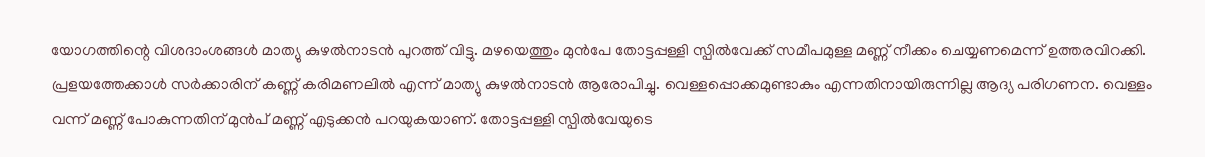യോഗത്തിന്റെ വിശദാംശങ്ങള്‍ മാത്യു കുഴല്‍നാടന്‍ പുറത്ത് വിട്ടു. മഴയെത്തും മുന്‍പേ തോട്ടപ്പള്ളി സ്പില്‍വേക്ക് സമീപമുള്ള മണ്ണ് നീക്കം ചെയ്യണമെന്ന് ഉത്തരവിറക്കി. പ്രളയത്തേക്കാള്‍ സര്‍ക്കാരിന് കണ്ണ് കരിമണലില്‍ എന്ന് മാത്യു കുഴല്‍നാടന്‍ ആരോപിച്ചു. വെള്ളപ്പൊക്കമുണ്ടാകും എന്നതിനായിരുന്നില്ല ആദ്യ പരിഗണന. വെള്ളം വന്ന് മണ്ണ് പോകുന്നതിന് മുന്‍പ് മണ്ണ് എടുക്കന്‍ പറയുകയാണ്. തോട്ടപ്പള്ളി സ്പില്‍വേയുടെ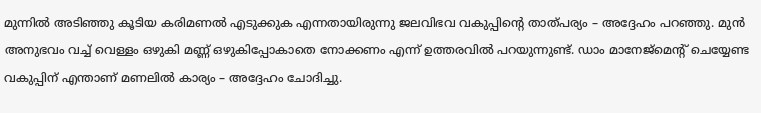മുന്നില്‍ അടിഞ്ഞു കൂടിയ കരിമണല്‍ എടുക്കുക എന്നതായിരുന്നു ജലവിഭവ വകുപ്പിന്റെ താത്പര്യം – അദ്ദേഹം പറഞ്ഞു. മുന്‍ അനുഭവം വച്ച് വെള്ളം ഒഴുകി മണ്ണ് ഒഴുകിപ്പോകാതെ നോക്കണം എന്ന് ഉത്തരവില്‍ പറയുന്നുണ്ട്. ഡാം മാനേജ്‌മെന്റ് ചെയ്യേണ്ട വകുപ്പിന് എന്താണ് മണലില്‍ കാര്യം – അദ്ദേഹം ചോദിച്ചു.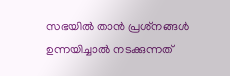സഭയില്‍ താന്‍ പ്രശ്‌നങ്ങള്‍ ഉന്നയിച്ചാല്‍ നടക്കുന്നത്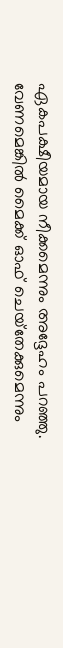ഏകപക്ഷീയമായ നീക്കമെന്നും അദ്ദേഹം പറഞ്ഞു. വേണമെങ്കില്‍ മൈക്ക് ഓഫ് ചെയ്‌തേക്കുമെന്നും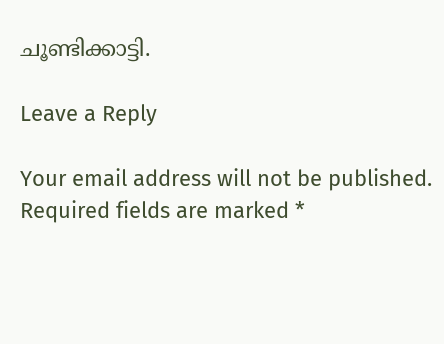ചൂണ്ടിക്കാട്ടി.

Leave a Reply

Your email address will not be published. Required fields are marked *